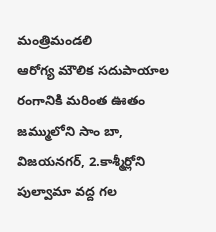మంత్రిమండలి
ఆరోగ్య మౌలిక సదుపాయాల రంగానికి మరింత ఊతం
జమ్ములోని సాం బా, విజయనగర్, 2.కాశ్మీర్లోని పుల్వామా వద్ద గల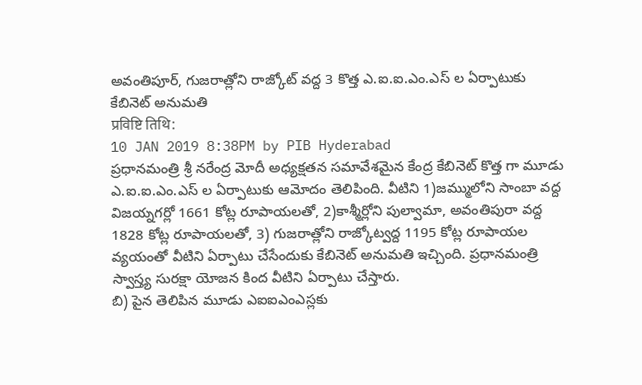అవంతిపూర్, గుజరాత్లోని రాజ్కోట్ వద్ద 3 కొత్త ఎ.ఐ.ఐ.ఎం.ఎస్ ల ఏర్పాటుకు కేబినెట్ అనుమతి
प्रविष्टि तिथि:
10 JAN 2019 8:38PM by PIB Hyderabad
ప్రధానమంత్రి శ్రీ నరేంద్ర మోదీ అధ్యక్షతన సమావేశమైన కేంద్ర కేబినెట్ కొత్త గా మూడు ఎ.ఐ.ఐ.ఎం.ఎస్ ల ఏర్పాటుకు ఆమోదం తెలిపింది. వీటిని 1)జమ్ములోని సాంబా వద్ద విజయ్నగర్లో 1661 కోట్ల రూపాయలతో, 2)కాశ్మీర్లోని పుల్వామా, అవంతిపురా వద్ద 1828 కోట్ల రూపాయలతో, 3) గుజరాత్లోని రాజ్కోట్వద్ద 1195 కోట్ల రూపాయల వ్యయంతో వీటిని ఏర్పాటు చేసేందుకు కేబినెట్ అనుమతి ఇచ్చింది. ప్రధానమంత్రి స్వాస్త్య సురక్షా యోజన కింద వీటిని ఏర్పాటు చేస్తారు.
బి) పైన తెలిపిన మూడు ఎఐఐఎంఎస్లకు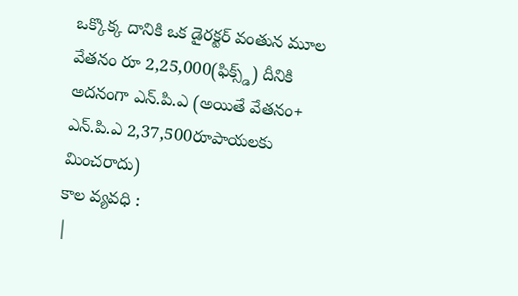ఒక్కొక్క దానికి ఒక డైరక్టర్ వంతున మూల వేతనం రూ 2,25,000(ఫిక్స్డ్) దీనికి అదనంగా ఎన్.పి.ఎ (అయితే వేతనం+ ఎన్.పి.ఎ 2,37,500రూపాయలకు మించరాదు)
కాల వ్యవధి :
|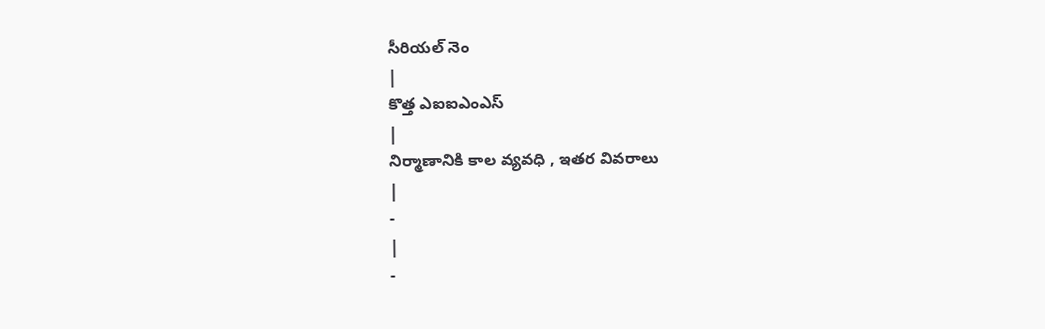సీరియల్ నెం
|
కొత్త ఎఐఐఎంఎస్
|
నిర్మాణానికి కాల వ్యవధి , ఇతర వివరాలు
|
-
|
-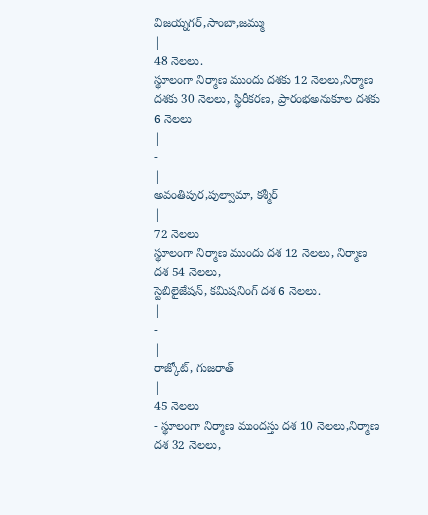విజయ్నగర్,సాంబా,జమ్ము
|
48 నెలలు.
స్థూలంగా నిర్మాణ ముందు దశకు 12 నెలలు,నిర్మాణ దశకు 30 నెలలు, స్థిరీకరణ, ప్రారంభఅనుకూల దశకు 6 నెలలు
|
-
|
అవంతిపుర,పుల్వామా, కశ్మీర్
|
72 నెలలు
స్థూలంగా నిర్మాణ ముందు దశ 12 నెలలు, నిర్మాణ దశ 54 నెలలు,
స్టెబిలైజేషన్, కమిషనింగ్ దశ 6 నెలలు.
|
-
|
రాజ్కోట్, గుజరాత్
|
45 నెలలు
- స్థూలంగా నిర్మాణ ముందస్తు దశ 10 నెలలు,నిర్మాణ దశ 32 నెలలు,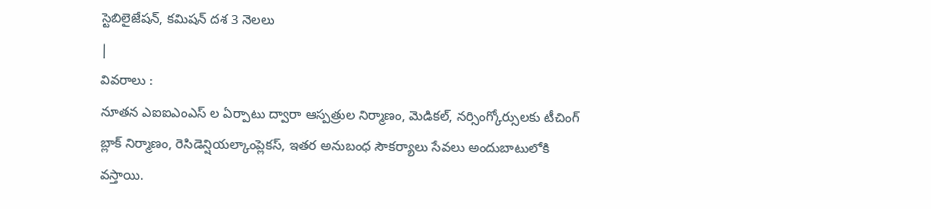స్టెబిలైజేషన్, కమిషన్ దశ 3 నెలలు
|
వివరాలు :
నూతన ఎఐఐఎంఎస్ ల ఏర్పాటు ద్వారా ఆస్పత్రుల నిర్మాణం, మెడికల్, నర్సింగ్కోర్సులకు టీచింగ్ బ్లాక్ నిర్మాణం, రెసిడెన్షియల్కాంప్లెకస్, ఇతర అనుబంధ సౌకర్యాలు సేవలు అందుబాటులోకి వస్తాయి.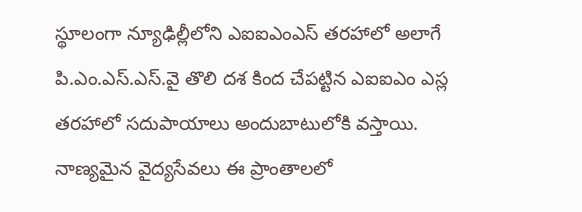స్థూలంగా న్యూఢిల్లీలోని ఎఐఐఎంఎస్ తరహాలో అలాగే పి.ఎం.ఎస్.ఎస్.వై తొలి దశ కింద చేపట్టిన ఎఐఐఎం ఎస్ల తరహాలో సదుపాయాలు అందుబాటులోకి వస్తాయి. నాణ్యమైన వైద్యసేవలు ఈ ప్రాంతాలలో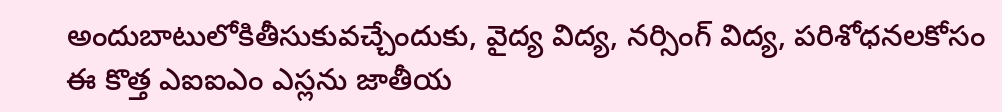అందుబాటులోకితీసుకువచ్చేందుకు, వైద్య విద్య, నర్సింగ్ విద్య, పరిశోధనలకోసం ఈ కొత్త ఎఐఐఎం ఎస్లను జాతీయ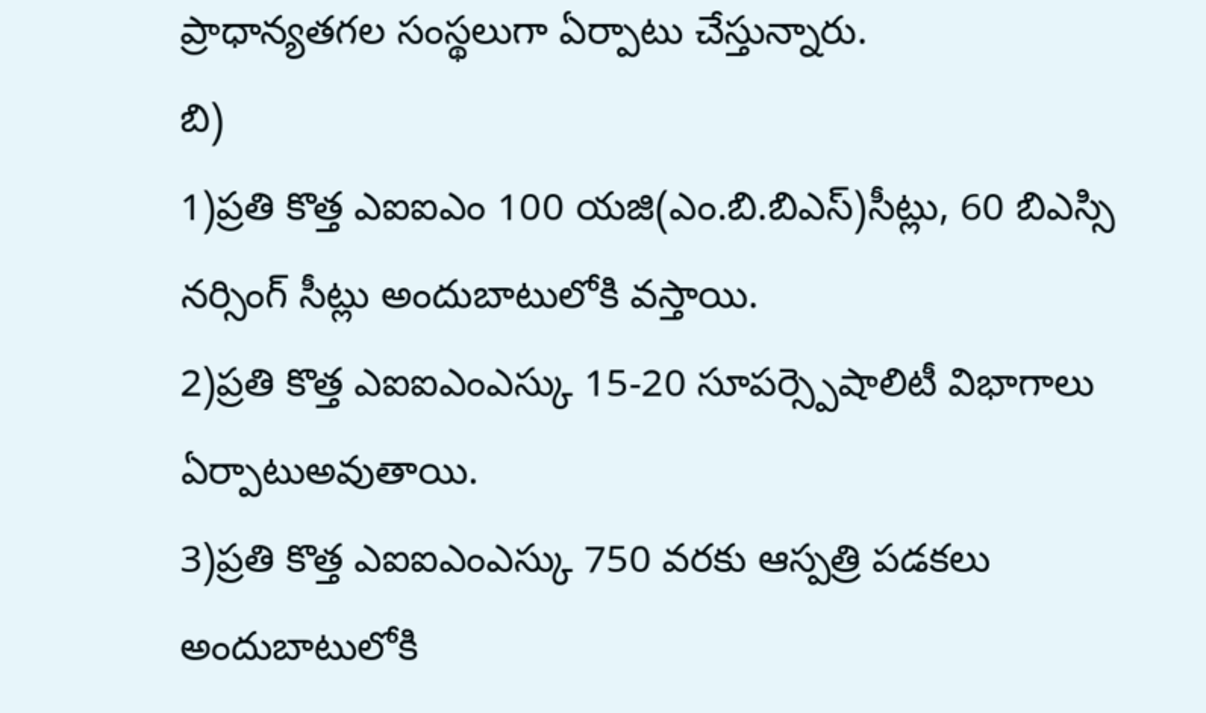ప్రాధాన్యతగల సంస్థలుగా ఏర్పాటు చేస్తున్నారు.
బి)
1)ప్రతి కొత్త ఎఐఐఎం 100 యజి(ఎం.బి.బిఎస్)సీట్లు, 60 బిఎస్సి నర్సింగ్ సీట్లు అందుబాటులోకి వస్తాయి.
2)ప్రతి కొత్త ఎఐఐఎంఎస్కు 15-20 సూపర్స్పెషాలిటీ విభాగాలు ఏర్పాటుఅవుతాయి.
3)ప్రతి కొత్త ఎఐఐఎంఎస్కు 750 వరకు ఆస్పత్రి పడకలు అందుబాటులోకి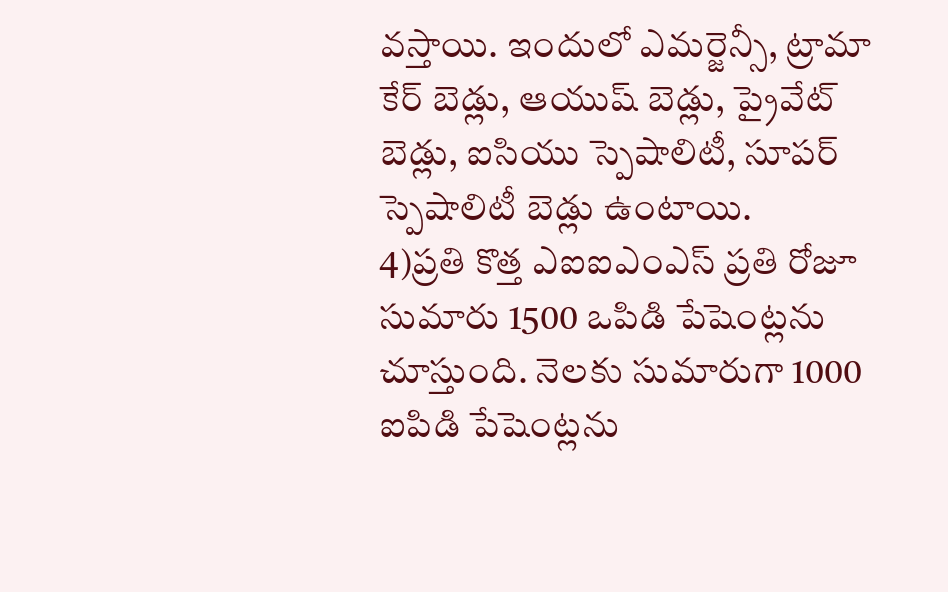వస్తాయి. ఇందులో ఎమర్జెన్సీ, ట్రామా కేర్ బెడ్లు, ఆయుష్ బెడ్లు, ప్రైవేట్ బెడ్లు, ఐసియు స్పెషాలిటీ, సూపర్ స్పెషాలిటీ బెడ్లు ఉంటాయి.
4)ప్రతి కొత్త ఎఐఐఎంఎస్ ప్రతి రోజూ సుమారు 1500 ఒపిడి పేషెంట్లను చూస్తుంది. నెలకు సుమారుగా 1000 ఐపిడి పేషెంట్లను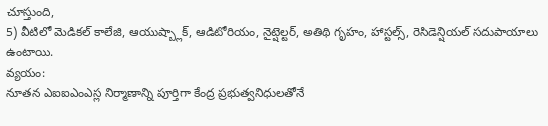చూస్తుంది,
5) వీటిలో మెడికల్ కాలేజి, ఆయుష్బ్లాక్, ఆడిటోరియం, నైట్షెల్టర్, అతిథి గృహం, హాస్టల్స్, రెసిడెన్షియల్ సదుపాయాలు ఉంటాయి.
వ్యయం:
నూతన ఎఐఐఎంఎస్ల నిర్మాణాన్ని పూర్తిగా కేంద్ర ప్రభుత్వనిధులతోనే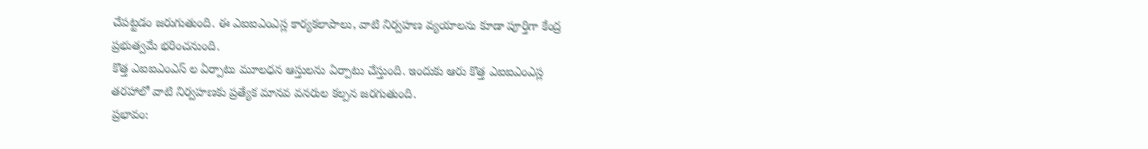చేపట్టడం జరుగుతుంది. ఈ ఎఐఐఎంఎస్ల కార్యకలాపాలు, వాటి నిర్వహణ వ్యయాలను కూడా పూర్తిగా కేంద్ర ప్రభుత్వమే భరించనుంది.
కొత్త ఎఐఐఎంఎస్ ల ఏర్పాటు మూలధన ఆస్తులను ఏర్పాటు చేస్తుంది. ఇందుకు ఆరు కొత్త ఎఐఐఎంఎస్ల తరహాలో వాటి నిర్వహణకు ప్రత్యేక మానవ వనరుల కల్పన జరగుతుంది.
ప్రభావం: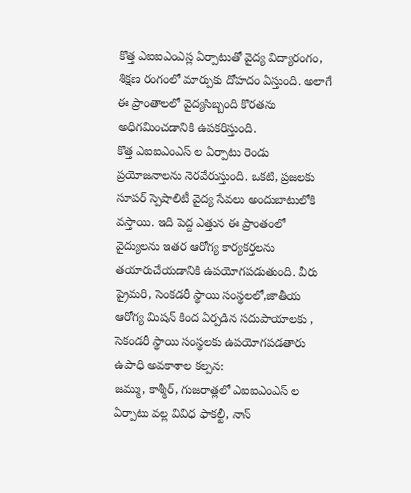కొత్త ఎఐఐఎంఎస్ల ఏర్పాటుతో వైద్య విద్యారంగం, శిక్షణ రంగంలో మార్పుకు దోహదం ఏస్తుంది. అలాగే ఈ ప్రాంతాలలో వైద్యసిబ్బంది కొరతను అధిగమించడానికి ఉపకరిస్తుంది.
కొత్త ఎఐఐఎంఎస్ ల ఏర్పాటు రెండు ప్రయోజనాలను నెరవేరుస్తుంది. ఒకటి, ప్రజలకు సూపర్ స్పెషాలిటీ వైద్య సేవలు అందుబాటులోకి వస్తాయి. ఇది పెద్ద ఎత్తున ఈ ప్రాంతంలో వైద్యులను ఇతర ఆరోగ్య కార్యకర్తలను తయారుచేయడానికి ఉపయోగపడుతుంది. వీరు ప్రైమరి, సెంకడరీ స్థాయి సంస్థలలో,జాతీయ ఆరోగ్య మిషన్ కింద ఏర్పడిన సదుపాయాలకు , సెకండరీ స్థాయి సంస్థలకు ఉపయోగపడతారు
ఉపాధి అవకాశాల కల్పన:
జమ్ము, కాశ్మీర్, గుజరాత్లలో ఎఐఐఎంఎస్ ల ఏర్పాటు వల్ల వివిధ ఫాకల్టీ, నాన్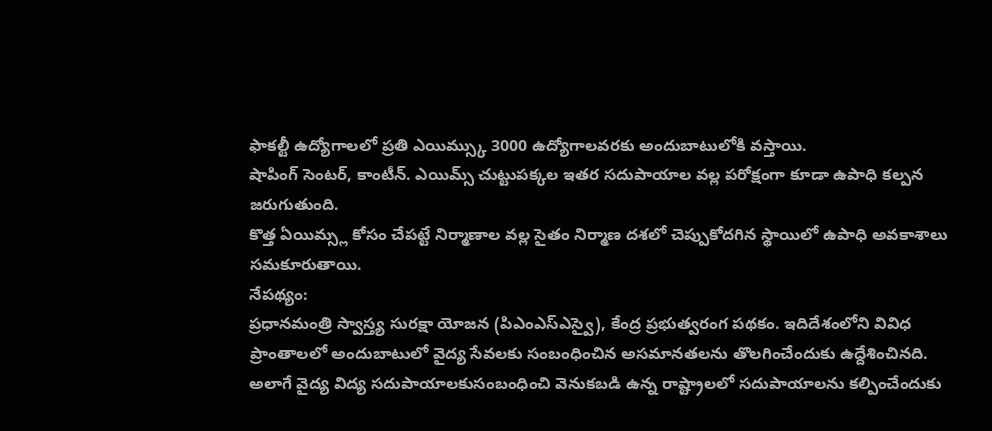ఫాకల్టీ ఉద్యోగాలలో ప్రతి ఎయిమ్స్కు 3000 ఉద్యోగాలవరకు అందుబాటులోకి వస్తాయి.
షాపింగ్ సెంటర్, కాంటీన్. ఎయిమ్స్ చుట్టుపక్కల ఇతర సదుపాయాల వల్ల పరోక్షంగా కూడా ఉపాధి కల్పన జరుగుతుంది.
కొత్త ఏయిమ్స్ల కోసం చేపట్టే నిర్మాణాల వల్ల సైతం నిర్మాణ దశలో చెప్పుకోదగిన స్థాయిలో ఉపాధి అవకాశాలు సమకూరుతాయి.
నేపథ్యం:
ప్రధానమంత్రి స్వాస్త్య సురక్షా యోజన (పిఎంఎస్ఎస్వై), కేంద్ర ప్రభుత్వరంగ పథకం. ఇదిదేశంలోని వివిధ ప్రాంతాలలో అందుబాటులో వైద్య సేవలకు సంబంధించిన అసమానతలను తొలగించేందుకు ఉద్దేశించినది. అలాగే వైద్య విద్య సదుపాయాలకుసంబంధించి వెనుకబడి ఉన్న రాష్ట్రాలలో సదుపాయాలను కల్పించేందుకు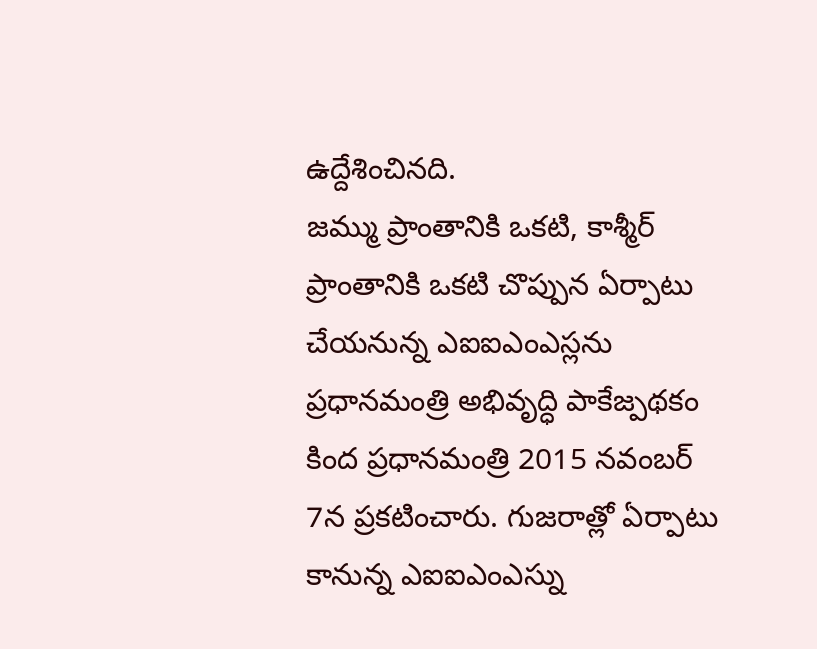ఉద్దేశించినది.
జమ్ము ప్రాంతానికి ఒకటి, కాశ్మీర్ ప్రాంతానికి ఒకటి చొప్పున ఏర్పాటు చేయనున్న ఎఐఐఎంఎస్లను ప్రధానమంత్రి అభివృద్ధి పాకేజ్పథకం కింద ప్రధానమంత్రి 2015 నవంబర్ 7న ప్రకటించారు. గుజరాత్లో ఏర్పాటు కానున్న ఎఐఐఎంఎస్ను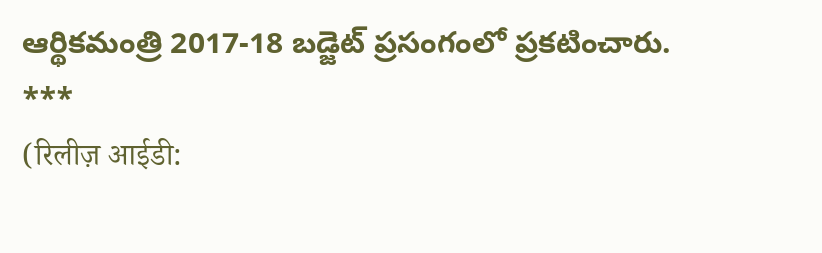ఆర్థికమంత్రి 2017-18 బడ్జెట్ ప్రసంగంలో ప్రకటించారు.
***
(रिलीज़ आईडी: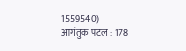1559540)
आगंतुक पटल : 178